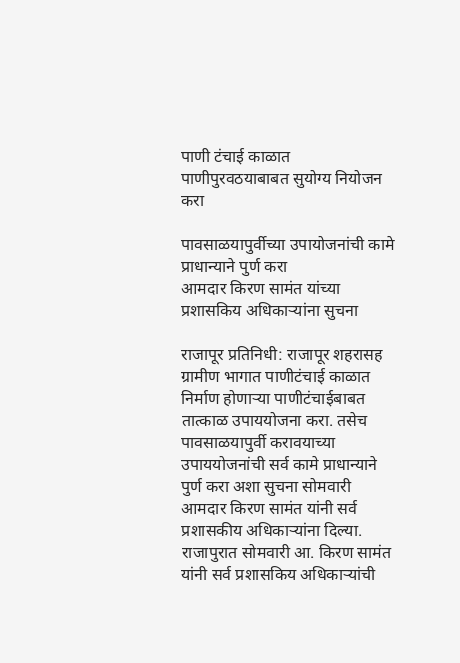पाणी टंचाई काळात पाणीपुरवठयाबाबत सुयोग्य नियोजन करा

पावसाळयापुर्वीच्या उपायोजनांची कामे प्राधान्याने पुर्ण करा
आमदार किरण सामंत यांच्या प्रशासकिय अधिकाऱ्यांना सुचना

राजापूर प्रतिनिधी: राजापूर शहरासह ग्रामीण भागात पाणीटंचाई काळात निर्माण होणाऱ्या पाणीटंचाईबाबत तात्काळ उपाययोजना करा. तसेच पावसाळयापुर्वी करावयाच्या उपाययोजनांची सर्व कामे प्राधान्याने पुर्ण करा अशा सुचना सोमवारी आमदार किरण सामंत यांनी सर्व प्रशासकीय अधिकाऱ्यांना दिल्या.
राजापुरात सोमवारी आ. किरण सामंत यांनी सर्व प्रशासकिय अधिकाऱ्यांची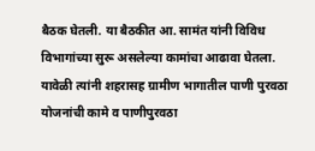बैठक घेतली. या बैठकीत आ. सामंत यांनी विविध विभागांच्या सुरू असलेल्या कामांचा आढावा घेतला.
यावेळी त्यांनी शहरासह ग्रामीण भागातील पाणी पुरवठा योजनांची कामे व पाणीपुरवठा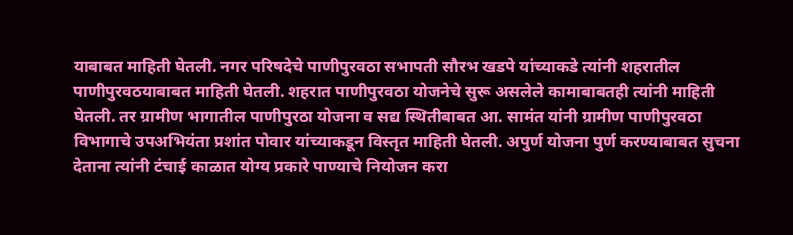याबाबत माहिती घेतली. नगर परिषदेचे पाणीपुरवठा सभापती सौरभ खडपे यांच्याकडे त्यांनी शहरातील पाणीपुरवठयाबाबत माहिती घेतली. शहरात पाणीपुरवठा योजनेचे सुरू असलेले कामाबाबतही त्यांनी माहिती घेतली. तर ग्रामीण भागातील पाणीपुरठा योजना व सद्य स्थितीबाबत आ. सामंत यांनी ग्रामीण पाणीपुरवठा विभागाचे उपअभियंता प्रशांत पोवार यांच्याकडून विस्तृत माहिती घेतली. अपुर्ण योजना पुर्ण करण्याबाबत सुचना देताना त्यांनी टंचाई काळात योग्य प्रकारे पाण्याचे नियोजन करा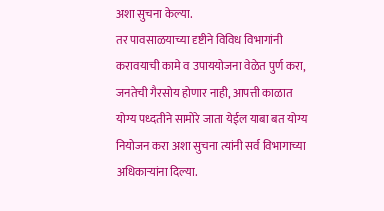अशा सुचना केल्या.
तर पावसाळयाच्या दृष्टीने विविध विभागांनी करावयाची कामे व उपाययोजना वेळेत पुर्ण करा, जनतेची गैरसोय होणार नाही, आपत्ती काळात योग्य पध्दतीने सामोरे जाता येईल याबा बत योग्य नियोजन करा अशा सुचना त्यांनी सर्व विभागाच्या अधिकाऱ्यांना दिल्या.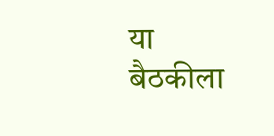या बैठकीला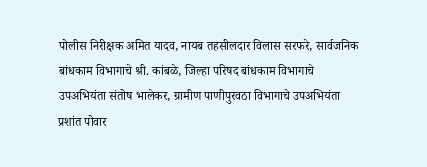पोलीस निरीक्षक अमित यादव, नायब तहसीलदार विलास सरफरे, सार्वजनिक बांधकाम विभागाचे श्री. कांबळे, जिल्हा परिषद बांधकाम विभागाचे उपअभियंता संतोष भालेकर, ग्रामीण पाणीपुरवठा विभागाचे उपअभियंता प्रशांत पोवार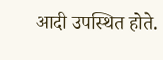आदी उपस्थित होते.